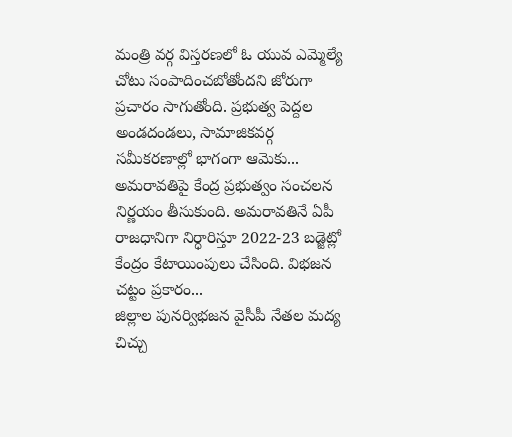మంత్రి వర్గ విస్తరణలో ఓ యువ ఎమ్మెల్యే చోటు సంపాదించబోతోందని జోరుగా ప్రచారం సాగుతోంది. ప్రభుత్వ పెద్దల అండదండలు, సామాజికవర్గ సమీకరణాల్లో భాగంగా ఆమెకు...
అమరావతిపై కేంద్ర ప్రభుత్వం సంచలన నిర్ణయం తీసుకుంది. అమరావతినే ఏపీ రాజధానిగా నిర్ధారిస్తూ 2022-23 బడ్జెట్లో కేంద్రం కేటాయింపులు చేసింది. విభజన చట్టం ప్రకారం...
జిల్లాల పునర్విభజన వైసీపీ నేతల మద్య చిచ్చు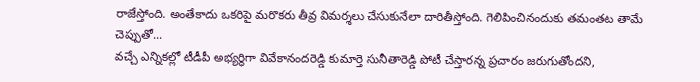రాజేస్తోంది. అంతేకాదు ఒకరిపై మరొకరు తీవ్ర విమర్శలు చేసుకునేలా దారితీస్తోంది. గెలిపించినందుకు తమంతట తామే చెప్పుతో...
వచ్చే ఎన్నికల్లో టీడీపీ అభ్యర్థిగా వివేకానందరెడ్డి కుమార్తె సునీతారెడ్డి పోటీ చేస్తారన్న ప్రచారం జరుగుతోందని,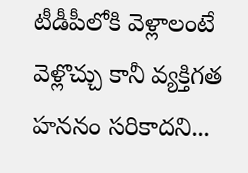టీడీపీలోకి వెళ్లాలంటే వెళ్లొచ్చు కానీ వ్యక్తిగత హననం సరికాదని...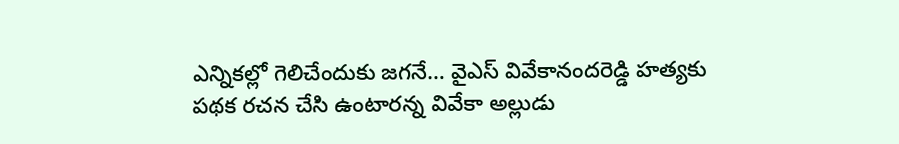ఎన్నికల్లో గెలిచేందుకు జగనే… వైఎస్ వివేకానందరెడ్డి హత్యకు పథక రచన చేసి ఉంటారన్న వివేకా అల్లుడు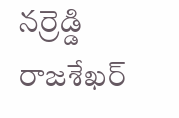నర్రెడ్డి రాజశేఖర్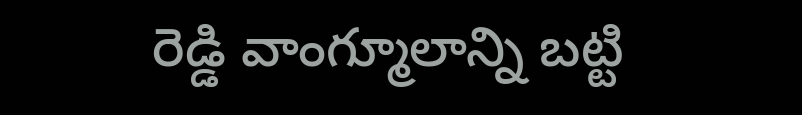రెడ్డి వాంగ్మూలాన్ని బట్టి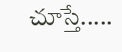చూస్తే.....